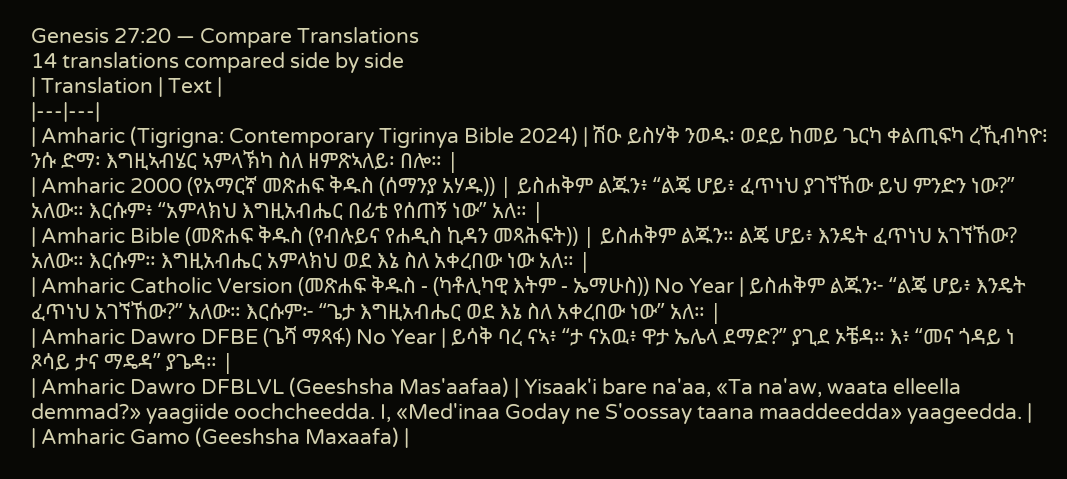Genesis 27:20 — Compare Translations
14 translations compared side by side
| Translation | Text |
|---|---|
| Amharic (Tigrigna: Contemporary Tigrinya Bible 2024) | ሽዑ ይስሃቅ ንወዱ፡ ወደይ ከመይ ጌርካ ቀልጢፍካ ረኺብካዮ፧ ንሱ ድማ፡ እግዚኣብሄር ኣምላኽካ ስለ ዘምጽኣለይ፡ በሎ። |
| Amharic 2000 (የአማርኛ መጽሐፍ ቅዱስ (ሰማንያ አሃዱ)) | ይስሐቅም ልጁን፥ “ልጄ ሆይ፥ ፈጥነህ ያገኘኸው ይህ ምንድን ነው?” አለው። እርሱም፥ “አምላክህ እግዚአብሔር በፊቴ የሰጠኝ ነው” አለ። |
| Amharic Bible (መጽሐፍ ቅዱስ (የብሉይና የሐዲስ ኪዳን መጻሕፍት)) | ይስሐቅም ልጁን። ልጄ ሆይ፥ እንዴት ፈጥነህ አገኘኸው? አለው። እርሱም። እግዚአብሔር አምላክህ ወደ እኔ ስለ አቀረበው ነው አለ። |
| Amharic Catholic Version (መጽሐፍ ቅዱስ - (ካቶሊካዊ እትም - ኤማሁስ)) No Year | ይስሐቅም ልጁን፦ “ልጄ ሆይ፥ እንዴት ፈጥነህ አገኘኸው?” አለው። እርሱም፦ “ጌታ እግዚአብሔር ወደ እኔ ስለ አቀረበው ነው” አለ። |
| Amharic Dawro DFBE (ጌሻ ማጻፋ) No Year | ይሳቅ ባረ ናኣ፥ “ታ ናአዉ፥ ዋታ ኤሌላ ደማድ?” ያጊደ ኦቼዳ። እ፥ “መና ጎዳይ ነ ጾሳይ ታና ማዴዳ” ያጌዳ። |
| Amharic Dawro DFBLVL (Geeshsha Mas'aafaa) | Yisaak'i bare na'aa, «Ta na'aw, waata elleella demmad?» yaagiide oochcheedda. I, «Med'inaa Goday ne S'oossay taana maaddeedda» yaageedda. |
| Amharic Gamo (Geeshsha Maxaafa) |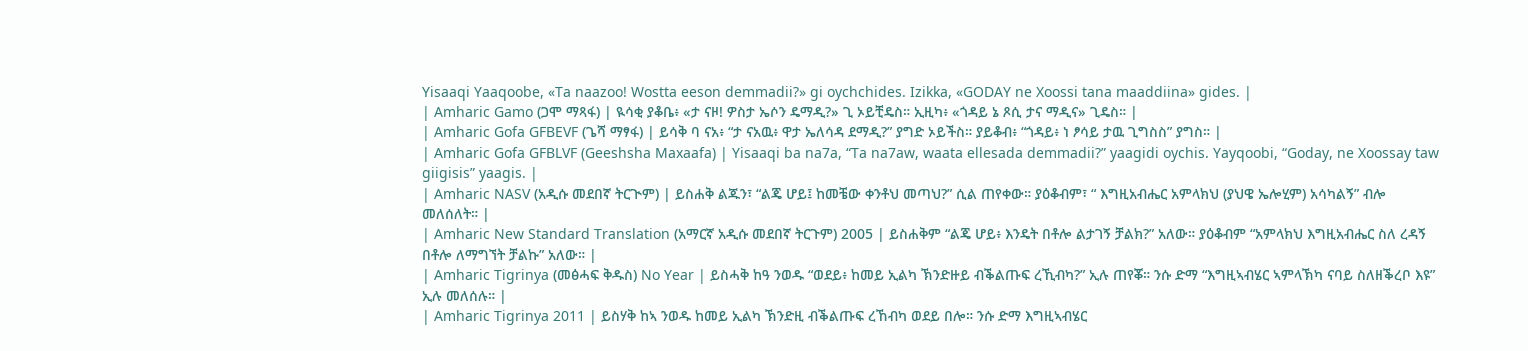Yisaaqi Yaaqoobe, «Ta naazoo! Wostta eeson demmadii?» gi oychchides. Izikka, «GODAY ne Xoossi tana maaddiina» gides. |
| Amharic Gamo (ጋሞ ማጻፋ) | ዪሳቂ ያቆቤ፥ «ታ ናዞ! ዎስታ ኤሶን ዴማዲ?» ጊ ኦይቺዴስ። ኢዚካ፥ «ጎዳይ ኔ ጾሲ ታና ማዲና» ጊዴስ። |
| Amharic Gofa GFBEVF (ጌሻ ማፃፋ) | ይሳቅ ባ ናአ፥ “ታ ናአዉ፥ ዋታ ኤለሳዳ ደማዲ?” ያግድ ኦይችስ። ያይቆብ፥ “ጎዳይ፥ ነ ፆሳይ ታዉ ጊግስስ” ያግስ። |
| Amharic Gofa GFBLVF (Geeshsha Maxaafa) | Yisaaqi ba na7a, “Ta na7aw, waata ellesada demmadii?” yaagidi oychis. Yayqoobi, “Goday, ne Xoossay taw giigisis” yaagis. |
| Amharic NASV (አዲሱ መደበኛ ትርጒም) | ይስሐቅ ልጁን፣ “ልጄ ሆይ፤ ከመቼው ቀንቶህ መጣህ?” ሲል ጠየቀው። ያዕቆብም፣ “ እግዚአብሔር አምላክህ (ያህዌ ኤሎሂም) አሳካልኝ” ብሎ መለሰለት። |
| Amharic New Standard Translation (አማርኛ አዲሱ መደበኛ ትርጉም) 2005 | ይስሐቅም “ልጄ ሆይ፥ እንዴት በቶሎ ልታገኝ ቻልክ?” አለው። ያዕቆብም “አምላክህ እግዚአብሔር ስለ ረዳኝ በቶሎ ለማግኘት ቻልኩ” አለው። |
| Amharic Tigrinya (መፅሓፍ ቅዱስ) No Year | ይስሓቅ ከዓ ንወዱ “ወደይ፥ ከመይ ኢልካ ኽንድዙይ ብቕልጡፍ ረኺብካ?” ኢሉ ጠየቖ። ንሱ ድማ “እግዚኣብሄር ኣምላኽካ ናባይ ስለዘቕረቦ እዩ” ኢሉ መለሰሉ። |
| Amharic Tigrinya 2011 | ይስሃቅ ከኣ ንወዱ ከመይ ኢልካ ኽንድዚ ብቕልጡፍ ረኸብካ ወደይ በሎ። ንሱ ድማ እግዚኣብሄር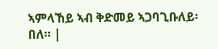ኣምላኸይ ኣብ ቅድመይ ኣጋባጊቡለይ፡ በለ። |